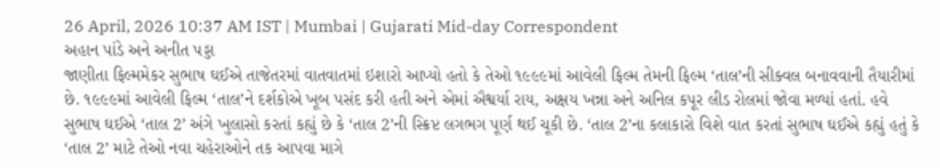26 April, 2026 10:37 AM IST | Mumbai | Gujarati Mid-day Correspondent
અહાન પાંડે અને અનીત પડ્ડા
જાણીતા ફિલ્મમેકર સુભાષ ઘઈએ તાજેતરમાં વાતવાતમાં ઇશારો આપ્યો હતો કે તેઓ ૧૯૯૯માં આવેલી ફિલ્મ તેમની ફિલ્મ ‘તાલ’ની સીક્વલ બનાવવાની તૈયારીમાં છે. ૧૯૯૯માં આવેલી ફિલ્મ ‘તાલ’ને દર્શકોએ ખૂબ પસંદ કરી હતી અને એમાં ઐશ્વર્યા રાય, અક્ષય ખન્ના અને અનિલ કપૂર લીડ રોલમાં જોવા મળ્યાં હતાં. હવે સુભાષ ઘઈએ ‘તાલ 2’ અંગે ખુલાસો કરતાં કહ્યું છે કે ‘તાલ 2’ની સ્ક્રિપ્ટ લગભગ પૂર્ણ થઈ ચૂકી છે. ‘તાલ 2’ના કલાકારો વિશે વાત કરતાં સુભાષ ઘઈએ કહ્યું હતું કે ‘તાલ 2’ માટે તેઓ નવા ચહેરાઓને તક આપવા માગે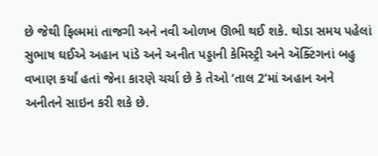છે જેથી ફિલ્મમાં તાજગી અને નવી ઓળખ ઊભી થઈ શકે. થોડા સમય પહેલાં સુભાષ ઘઈએ અહાન પાંડે અને અનીત પડ્ડાની કેમિસ્ટ્રી અને ઍક્ટિંગનાં બહુ વખાણ કર્યાં હતાં જેના કારણે ચર્ચા છે કે તેઓ ‘તાલ 2’માં અહાન અને અનીતને સાઇન કરી શકે છે.